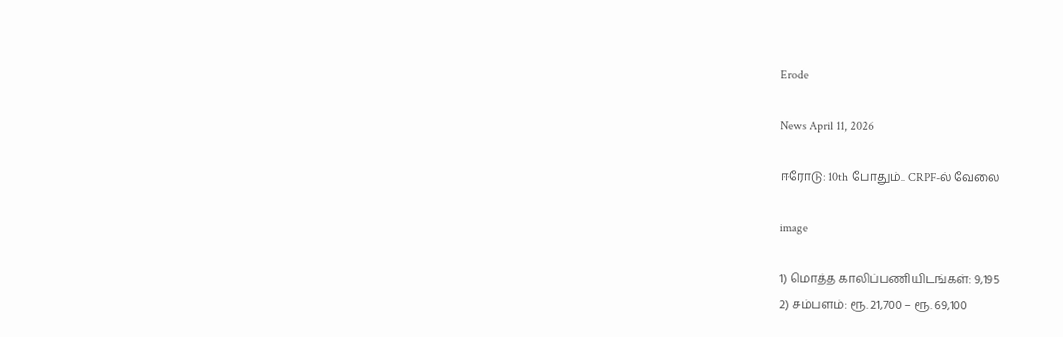Erode

News April 11, 2026

ஈரோடு: 10th போதும்.. CRPF-ல் வேலை

image

1) மொத்த காலிப்பணியிடங்கள்: 9,195
2) சம்பளம்: ரூ. 21,700 – ரூ. 69,100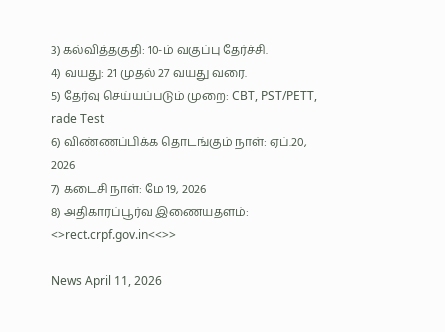3) கல்வித்தகுதி: 10-ம் வகுப்பு தேர்ச்சி.
4) வயது: 21 முதல் 27 வயது வரை.
5) தேர்வு செய்யப்படும் முறை: CBT, PST/PETT, rade Test
6) விண்ணப்பிக்க தொடங்கும் நாள்: ஏப்.20, 2026
7) கடைசி நாள்: மே 19, 2026
8) அதிகாரப்பூர்வ இணையதளம்: <>rect.crpf.gov.in<<>>

News April 11, 2026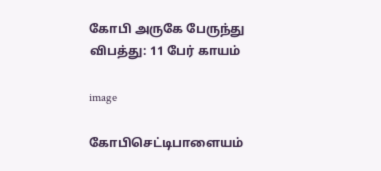கோபி அருகே பேருந்து விபத்து: 11 பேர் காயம்

image

கோபிசெட்டிபாளையம்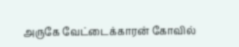அருகே வேட்டைக்காரன் கோவில்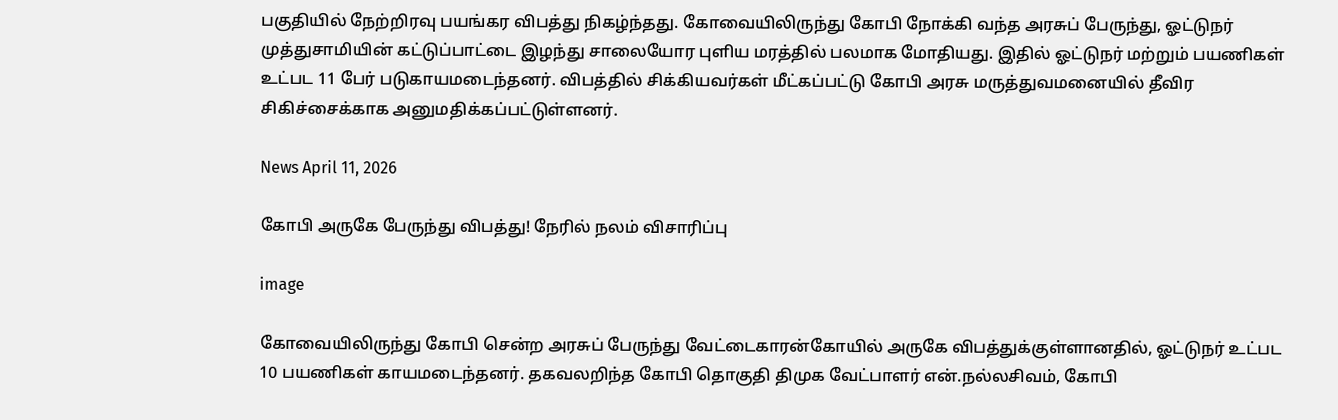பகுதியில் நேற்றிரவு பயங்கர விபத்து நிகழ்ந்தது. கோவையிலிருந்து கோபி நோக்கி வந்த அரசுப் பேருந்து, ஓட்டுநர் முத்துசாமியின் கட்டுப்பாட்டை இழந்து சாலையோர புளிய மரத்தில் பலமாக மோதியது. இதில் ஓட்டுநர் மற்றும் பயணிகள் உட்பட 11 பேர் படுகாயமடைந்தனர். விபத்தில் சிக்கியவர்கள் மீட்கப்பட்டு கோபி அரசு மருத்துவமனையில் தீவிர சிகிச்சைக்காக அனுமதிக்கப்பட்டுள்ளனர்.

News April 11, 2026

கோபி அருகே பேருந்து விபத்து! நேரில் நலம் விசாரிப்பு

image

கோவையிலிருந்து கோபி சென்ற அரசுப் பேருந்து வேட்டைகாரன்கோயில் அருகே விபத்துக்குள்ளானதில், ஓட்டுநர் உட்பட 10 பயணிகள் காயமடைந்தனர். தகவலறிந்த கோபி தொகுதி திமுக வேட்பாளர் என்.நல்லசிவம், கோபி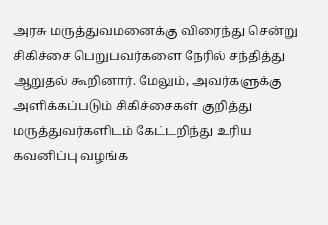அரசு மருத்துவமனைக்கு விரைந்து சென்று சிகிச்சை பெறுபவர்களை நேரில் சந்தித்து ஆறுதல் கூறினார். மேலும், அவர்களுக்கு அளிக்கப்படும் சிகிச்சைகள் குறித்து மருத்துவர்களிடம் கேட்டறிந்து உரிய கவனிப்பு வழங்க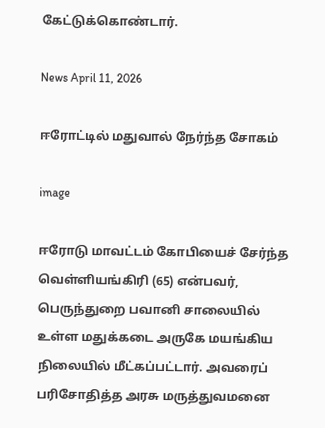கேட்டுக்கொண்டார்.

News April 11, 2026

ஈரோட்டில் மதுவால் நேர்ந்த சோகம்

image

ஈரோடு மாவட்டம் கோபியைச் சேர்ந்த வெள்ளியங்கிரி (65) என்பவர், பெருந்துறை பவானி சாலையில் உள்ள மதுக்கடை அருகே மயங்கிய நிலையில் மீட்கப்பட்டார். அவரைப் பரிசோதித்த அரசு மருத்துவமனை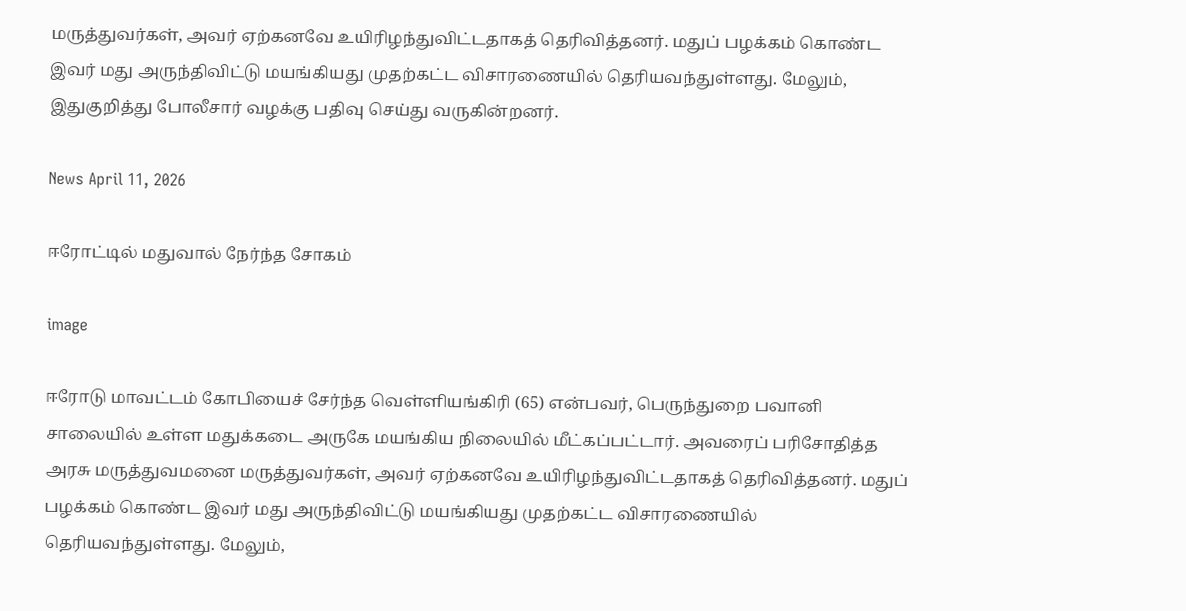மருத்துவர்கள், அவர் ஏற்கனவே உயிரிழந்துவிட்டதாகத் தெரிவித்தனர். மதுப் பழக்கம் கொண்ட இவர் மது அருந்திவிட்டு மயங்கியது முதற்கட்ட விசாரணையில் தெரியவந்துள்ளது. மேலும், இதுகுறித்து போலீசார் வழக்கு பதிவு செய்து வருகின்றனர்.

News April 11, 2026

ஈரோட்டில் மதுவால் நேர்ந்த சோகம்

image

ஈரோடு மாவட்டம் கோபியைச் சேர்ந்த வெள்ளியங்கிரி (65) என்பவர், பெருந்துறை பவானி சாலையில் உள்ள மதுக்கடை அருகே மயங்கிய நிலையில் மீட்கப்பட்டார். அவரைப் பரிசோதித்த அரசு மருத்துவமனை மருத்துவர்கள், அவர் ஏற்கனவே உயிரிழந்துவிட்டதாகத் தெரிவித்தனர். மதுப் பழக்கம் கொண்ட இவர் மது அருந்திவிட்டு மயங்கியது முதற்கட்ட விசாரணையில் தெரியவந்துள்ளது. மேலும்,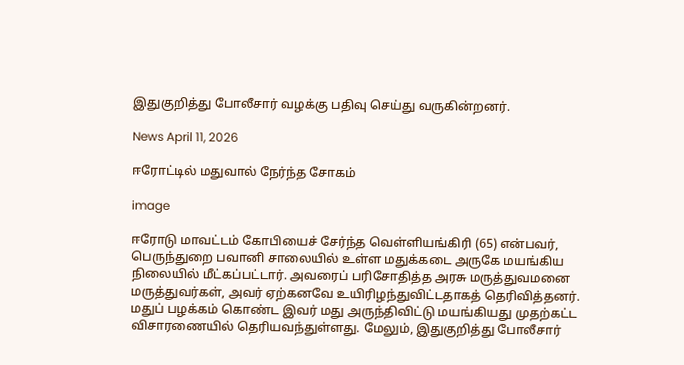இதுகுறித்து போலீசார் வழக்கு பதிவு செய்து வருகின்றனர்.

News April 11, 2026

ஈரோட்டில் மதுவால் நேர்ந்த சோகம்

image

ஈரோடு மாவட்டம் கோபியைச் சேர்ந்த வெள்ளியங்கிரி (65) என்பவர், பெருந்துறை பவானி சாலையில் உள்ள மதுக்கடை அருகே மயங்கிய நிலையில் மீட்கப்பட்டார். அவரைப் பரிசோதித்த அரசு மருத்துவமனை மருத்துவர்கள், அவர் ஏற்கனவே உயிரிழந்துவிட்டதாகத் தெரிவித்தனர். மதுப் பழக்கம் கொண்ட இவர் மது அருந்திவிட்டு மயங்கியது முதற்கட்ட விசாரணையில் தெரியவந்துள்ளது. மேலும், இதுகுறித்து போலீசார்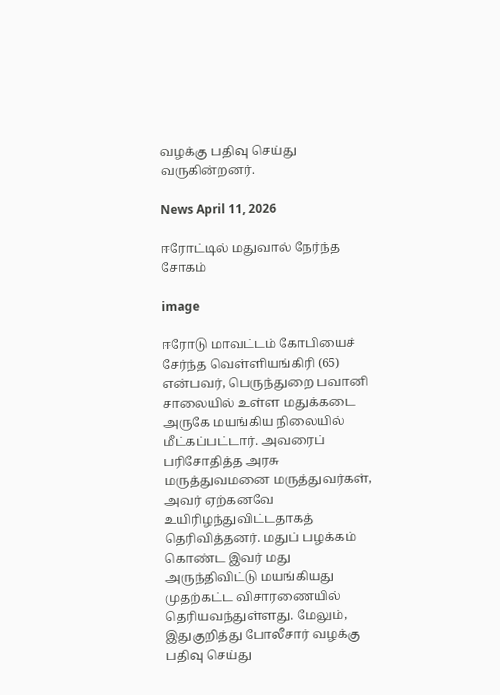வழக்கு பதிவு செய்து வருகின்றனர்.

News April 11, 2026

ஈரோட்டில் மதுவால் நேர்ந்த சோகம்

image

ஈரோடு மாவட்டம் கோபியைச் சேர்ந்த வெள்ளியங்கிரி (65) என்பவர், பெருந்துறை பவானி சாலையில் உள்ள மதுக்கடை அருகே மயங்கிய நிலையில் மீட்கப்பட்டார். அவரைப் பரிசோதித்த அரசு மருத்துவமனை மருத்துவர்கள், அவர் ஏற்கனவே உயிரிழந்துவிட்டதாகத் தெரிவித்தனர். மதுப் பழக்கம் கொண்ட இவர் மது அருந்திவிட்டு மயங்கியது முதற்கட்ட விசாரணையில் தெரியவந்துள்ளது. மேலும், இதுகுறித்து போலீசார் வழக்கு பதிவு செய்து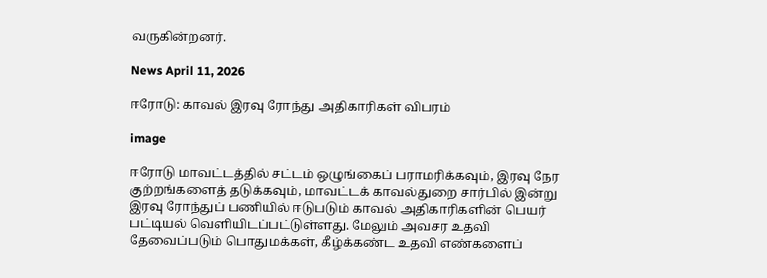வருகின்றனர்.

News April 11, 2026

ஈரோடு: காவல் இரவு ரோந்து அதிகாரிகள் விபரம்

image

ஈரோடு மாவட்டத்தில் சட்டம் ஒழுங்கைப் பராமரிக்கவும், இரவு நேர குற்றங்களைத் தடுக்கவும், மாவட்டக் காவல்துறை சார்பில் இன்று இரவு ரோந்துப் பணியில் ஈடுபடும் காவல் அதிகாரிகளின் பெயர் பட்டியல் வெளியிடப்பட்டுள்ளது. மேலும் அவசர உதவி தேவைப்படும் பொதுமக்கள், கீழ்க்கண்ட உதவி எண்களைப்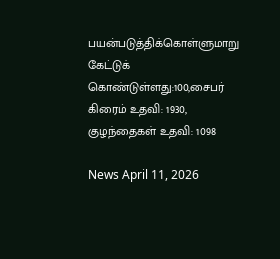பயன்படுத்திக்கொள்ளுமாறு கேட்டுக் கொண்டுள்ளது:100,சைபர் கிரைம் உதவி: 1930, குழந்தைகள் உதவி: 1098

News April 11, 2026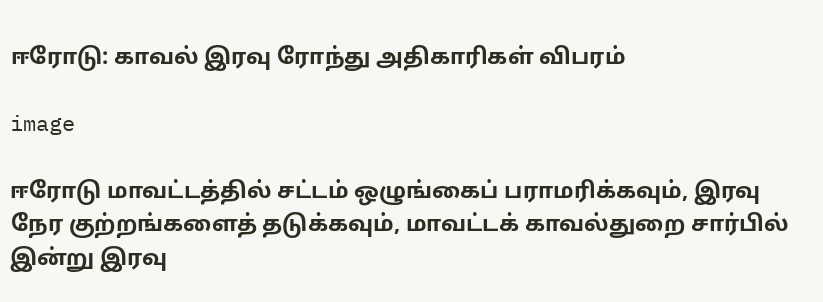ஈரோடு: காவல் இரவு ரோந்து அதிகாரிகள் விபரம்

image

ஈரோடு மாவட்டத்தில் சட்டம் ஒழுங்கைப் பராமரிக்கவும், இரவு நேர குற்றங்களைத் தடுக்கவும், மாவட்டக் காவல்துறை சார்பில் இன்று இரவு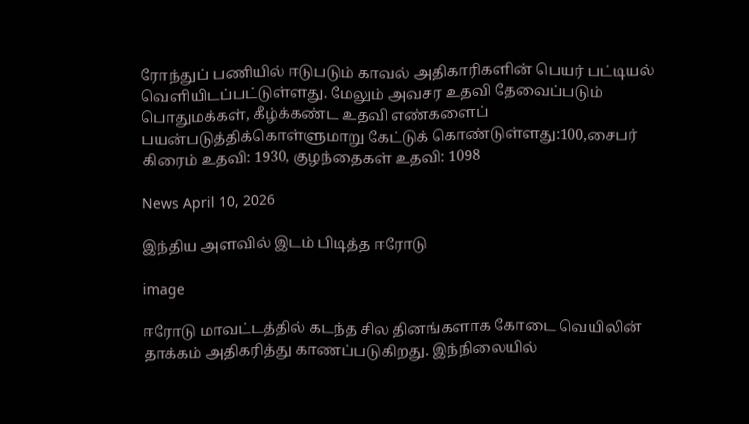ரோந்துப் பணியில் ஈடுபடும் காவல் அதிகாரிகளின் பெயர் பட்டியல் வெளியிடப்பட்டுள்ளது. மேலும் அவசர உதவி தேவைப்படும் பொதுமக்கள், கீழ்க்கண்ட உதவி எண்களைப் பயன்படுத்திக்கொள்ளுமாறு கேட்டுக் கொண்டுள்ளது:100,சைபர் கிரைம் உதவி: 1930, குழந்தைகள் உதவி: 1098

News April 10, 2026

இந்திய அளவில் இடம் பிடித்த ஈரோடு

image

ஈரோடு மாவட்டத்தில் கடந்த சில தினங்களாக கோடை வெயிலின் தாக்கம் அதிகரித்து காணப்படுகிறது. இந்நிலையில்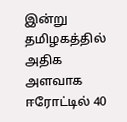இன்று தமிழகத்தில் அதிக அளவாக ஈரோட்டில் 40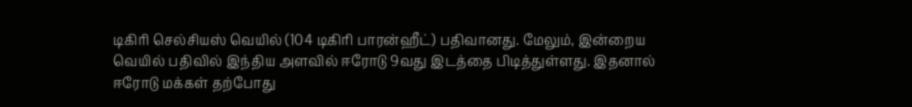டிகிரி செல்சியஸ் வெயில் (104 டிகிரி பாரன்ஹீட்) பதிவானது. மேலும், இன்றைய வெயில் பதிவில் இந்திய அளவில் ஈரோடு 9வது இடத்தை பிடித்துள்ளது. இதனால் ஈரோடு மக்கள் தற்போது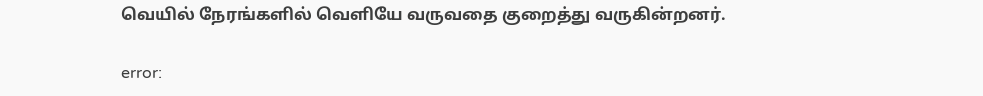வெயில் நேரங்களில் வெளியே வருவதை குறைத்து வருகின்றனர்.

error: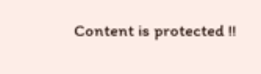Content is protected !!